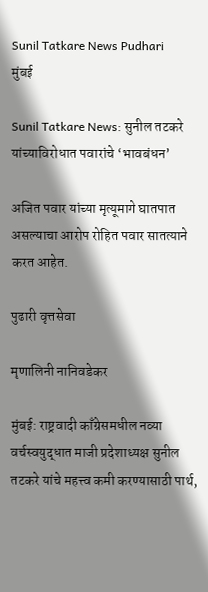Sunil Tatkare News Pudhari
मुंबई

Sunil Tatkare News: सुनील तटकरे यांच्याविरोधात पवारांचे ‌‘भावबंधन‌’

अजित पवार यांच्या मृत्यूमागे घातपात असल्याचा आरोप रोहित पवार सातत्याने करत आहेत.

पुढारी वृत्तसेवा

मृणालिनी नानिवडेकर

मुंबई: राष्ट्रवादी काँग्रेसमधील नव्या वर्चस्वयुद्धात माजी प्रदेशाध्यक्ष सुनील तटकरे यांचे महत्त्व कमी करण्यासाठी पार्थ,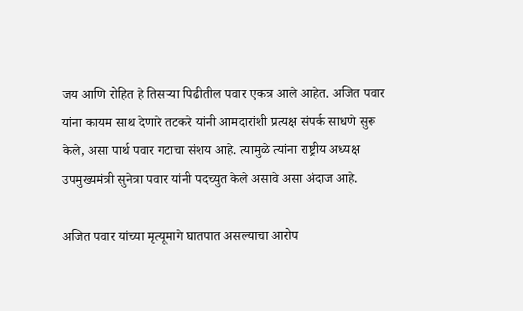जय आणि रोहित हे तिसऱ्या पिढीतील पवार एकत्र आले आहेत. अजित पवार यांना कायम साथ देणारे तटकरे यांनी आमदारांशी प्रत्यक्ष संपर्क साधणे सुरू केले, असा पार्थ पवार गटाचा संशय आहे. त्यामुळे त्यांना राष्ट्रीय अध्यक्ष उपमुख्यमंत्री सुनेत्रा पवार यांनी पदच्युत केले असावे असा अंदाज आहे.

अजित पवार यांच्या मृत्यूमागे घातपात असल्याचा आरोप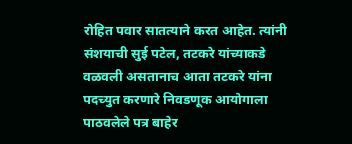रोहित पवार सातत्याने करत आहेत. त्यांनी संशयाची सुई पटेल, तटकरे यांच्याकडे वळवली असतानाच आता तटकरे यांना पदच्युत करणारे निवडणूक आयोगाला पाठवलेले पत्र बाहेर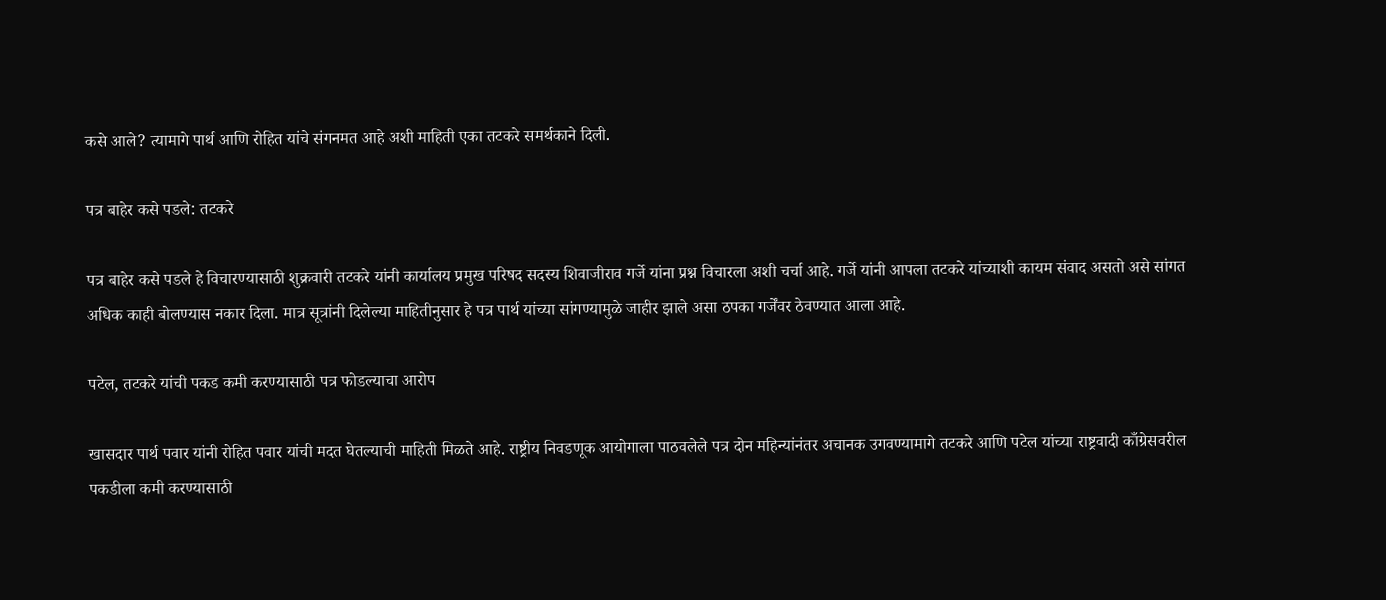कसे आले? त्यामागे पार्थ आणि रोहित यांचे संगनमत आहे अशी माहिती एका तटकरे समर्थकाने दिली.

पत्र बाहेर कसे पडले: तटकरे

पत्र बाहेर कसे पडले हे विचारण्यासाठी शुक्रवारी तटकरे यांनी कार्यालय प्रमुख परिषद सदस्य शिवाजीराव गर्जे यांना प्रश्न विचारला अशी चर्चा आहे. गर्जे यांनी आपला तटकरे यांच्याशी कायम संवाद असतो असे सांगत अधिक काही बोलण्यास नकार दिला. मात्र सूत्रांनी दिलेल्या माहितीनुसार हे पत्र पार्थ यांच्या सांगण्यामुळे जाहीर झाले असा ठपका गर्जेंवर ठेवण्यात आला आहे.

पटेल, तटकरे यांची पकड कमी करण्यासाठी पत्र फोडल्याचा आरोप

खासदार पार्थ पवार यांनी रोहित पवार यांची मदत घेतल्याची माहिती मिळते आहे. राष्ट्रीय निवडणूक आयोगाला पाठवलेले पत्र दोन महिन्यांनंतर अचानक उगवण्यामागे तटकरे आणि पटेल यांच्या राष्ट्रवादी काँग्रेसवरील पकडीला कमी करण्यासाठी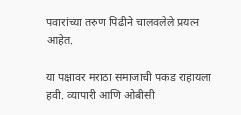पवारांच्या तरुण पिढीने चालवलेले प्रयत्न आहेत.

या पक्षावर मराठा समाजाची पकड राहायला हवी. व्यापारी आणि ओबीसी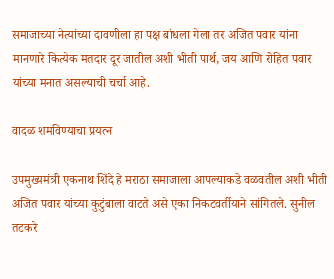समाजाच्या नेत्यांच्या दावणीला हा पक्ष बांधला गेला तर अजित पवार यांना मानणारे कित्येक मतदार दूर जातील अशी भीती पार्थ, जय आणि रोहित पवार यांच्या मनात असल्याची चर्चा आहे.

वादळ शमविण्याचा प्रयत्न

उपमुख्यमंत्री एकनाथ शिंदे हे मराठा समाजाला आपल्याकडे वळवतील अशी भीती अजित पवार यांच्या कुटुंबाला वाटते असे एका निकटवर्तीयाने सांगितले. सुनील तटकरे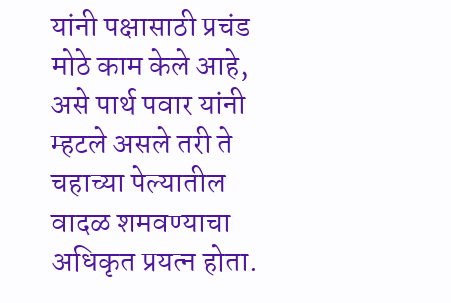यांनी पक्षासाठी प्रचंड मोठे काम केले आहे, असे पार्थ पवार यांनी म्हटले असले तरी ते चहाच्या पेल्यातील वादळ शमवण्याचा अधिकृत प्रयत्न होता.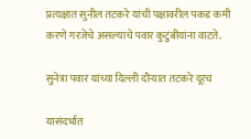प्रत्यक्षात सुनील तटकरे यांची पक्षावरील पकड कमी करणे गरजेचे असल्याचे पवार कुटुंबीयांना वाटते.

सुनेत्रा पवार यांच्या दिल्ली दौऱ्यात तटकरे दूरच

यासंदर्भात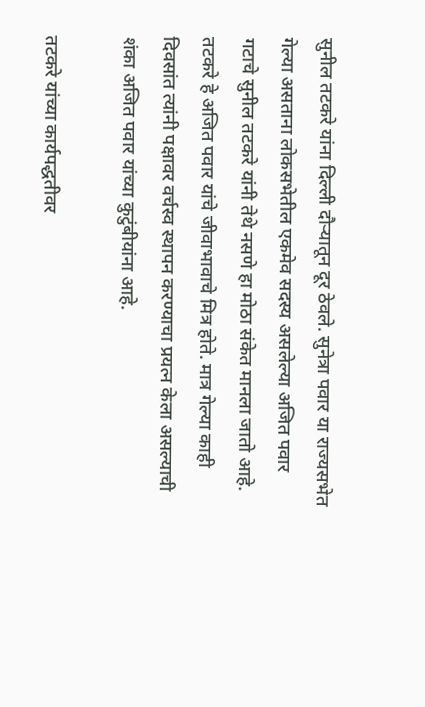सुनील तटकरे यांना दिल्ली दौऱ्यातून दूर ठेवले. सुनेत्रा पवार या राज्यसभेत गेल्या असताना लोकसभेतील एकमेव सदस्य असलेल्या अजित पवार गटाचे सुनील तटकरे यांनी तेथे नसणे हा मोठा संकेत मानला जातो आहे. तटकरे हे अजित पवार यांचे जीवाभावाचे मित्र होते. मात्र गेल्या काही दिवसांत त्यांनी पक्षावर वर्चस्व स्थापन करण्याचा प्रयत्न केला असल्याची शंका अजित पवार यांच्या कुटुंबीयांना आहे.

तटकरे यांच्या कार्यपद्धतीवर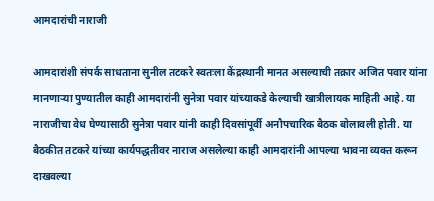आमदारांची नाराजी

आमदारांशी संपर्क साधताना सुनील तटकरे स्वतःला केंद्रस्थानी मानत असल्याची तक्रार अजित पवार यांना मानणाऱ्या पुण्यातील काही आमदारांनी सुनेत्रा पवार यांच्याकडे केल्याची खात्रीलायक माहिती आहे. या नाराजीचा वेध घेण्यासाठी सुनेत्रा पवार यांनी काही दिवसांपूर्वी अनौपचारिक बैठक बोलावली होती. या बैठकीत तटकरे यांच्या कार्यपद्धतीवर नाराज असलेल्या काही आमदारांनी आपल्या भावना व्यक्त करून दाखवल्या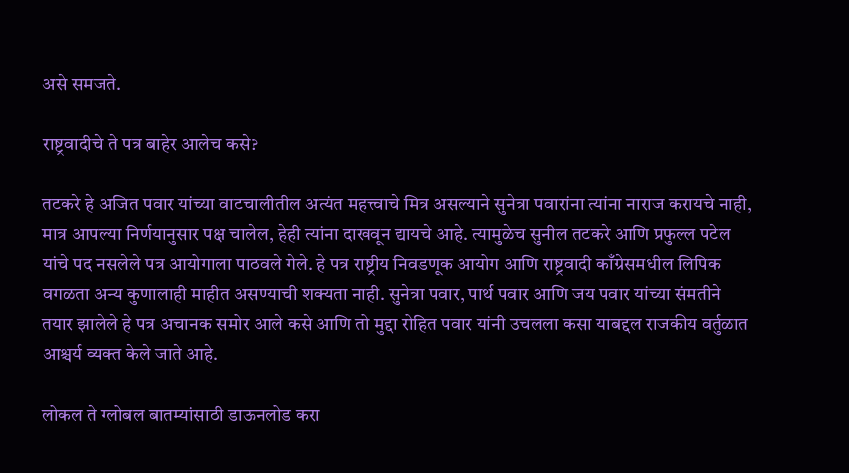असे समजते.

राष्ट्रवादीचे ते पत्र बाहेर आलेच कसे?

तटकरे हे अजित पवार यांच्या वाटचालीतील अत्यंत महत्त्वाचे मित्र असल्याने सुनेत्रा पवारांना त्यांना नाराज करायचे नाही, मात्र आपल्या निर्णयानुसार पक्ष चालेल, हेही त्यांना दाखवून द्यायचे आहे. त्यामुळेच सुनील तटकरे आणि प्रफुल्ल पटेल यांचे पद नसलेले पत्र आयोगाला पाठवले गेले. हे पत्र राष्ट्रीय निवडणूक आयोग आणि राष्ट्रवादी काँग्रेसमधील लिपिक वगळता अन्य कुणालाही माहीत असण्याची शक्यता नाही. सुनेत्रा पवार, पार्थ पवार आणि जय पवार यांच्या संमतीने तयार झालेले हे पत्र अचानक समोर आले कसे आणि तो मुद्दा रोहित पवार यांनी उचलला कसा याबद्दल राजकीय वर्तुळात आश्चर्य व्यक्त केले जाते आहे.

लोकल ते ग्लोबल बातम्यांसाठी डाऊनलोड करा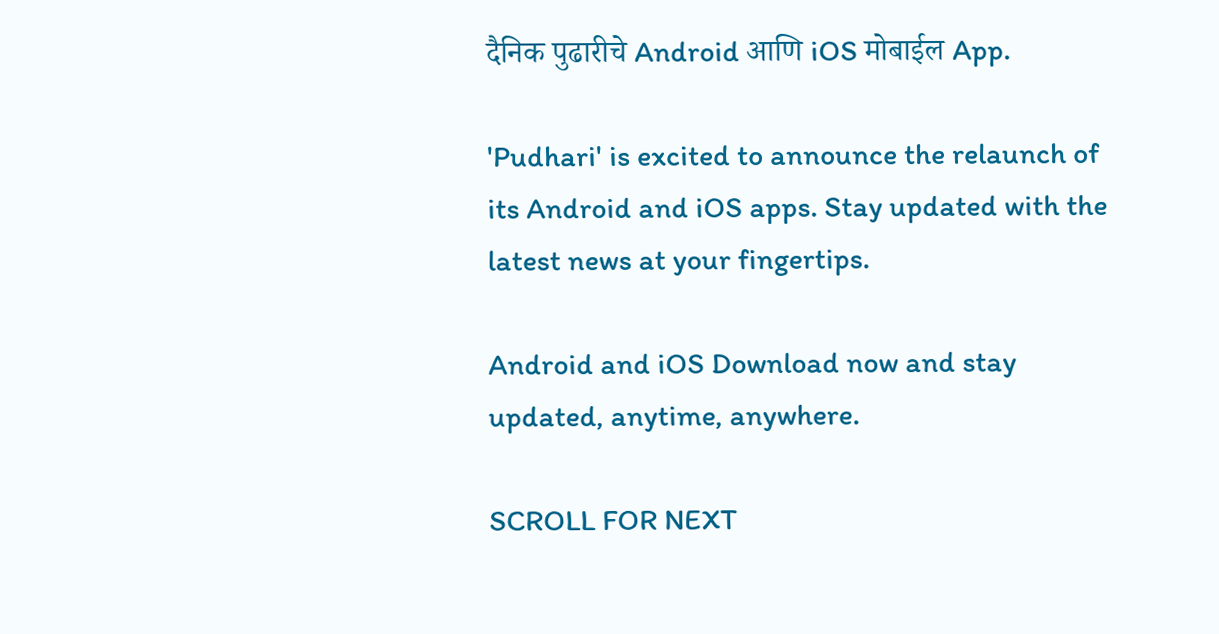दैनिक पुढारीचे Android आणि iOS मोबाईल App.

'Pudhari' is excited to announce the relaunch of its Android and iOS apps. Stay updated with the latest news at your fingertips.

Android and iOS Download now and stay updated, anytime, anywhere.

SCROLL FOR NEXT